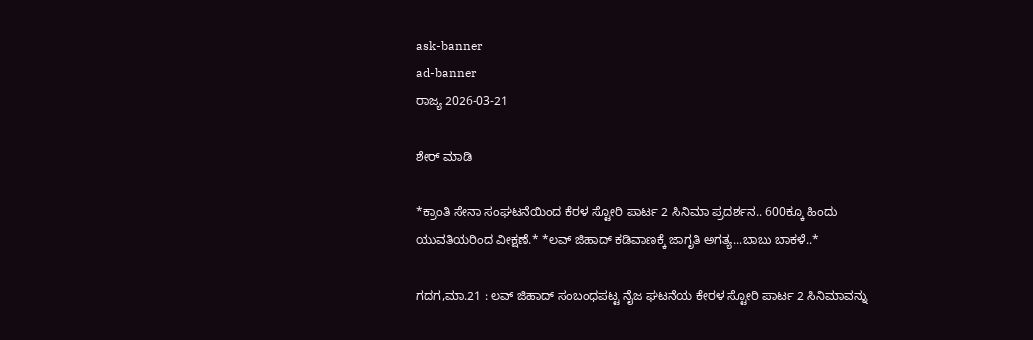ask-banner
ad-banner
ರಾಜ್ಯ 2026-03-21

ಶೇರ್ ಮಾಡಿ

*ಕ್ರಾಂತಿ ಸೇನಾ ಸಂಘಟನೆಯಿಂದ ಕೆರಳ ಸ್ಟೋರಿ ಪಾರ್ಟ 2 ಸಿನಿಮಾ ಪ್ರದರ್ಶನ.. 600ಕ್ಕೂ ಹಿಂದು ಯುವತಿಯರಿಂದ ವೀಕ್ಷಣೆ.* *ಲವ್ ಜಿಹಾದ್ ಕಡಿವಾಣಕ್ಕೆ ಜಾಗೃತಿ ಅಗತ್ಯ...ಬಾಬು ಬಾಕಳೆ..*

ಗದಗ,ಮಾ.21 : ಲವ್ ಜಿಹಾದ್ ಸಂಬಂಧಪಟ್ಟ ನೈಜ ಘಟನೆಯ ಕೇರಳ ಸ್ಟೋರಿ ಪಾರ್ಟ 2 ಸಿನಿಮಾವನ್ನು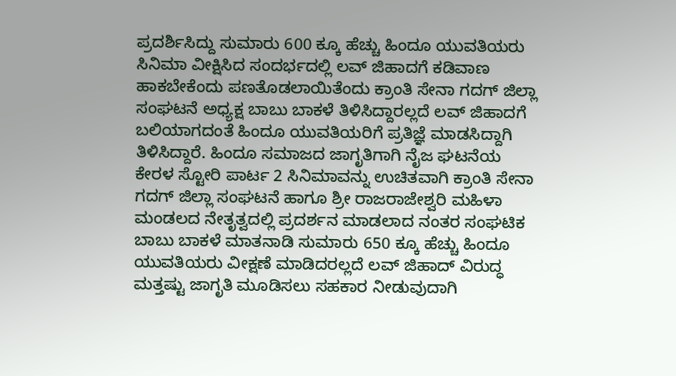ಪ್ರದರ್ಶಿಸಿದ್ದು ಸುಮಾರು 600 ಕ್ಕೂ ಹೆಚ್ಚು ಹಿಂದೂ ಯುವತಿಯರು ಸಿನಿಮಾ ವೀಕ್ಷಿಸಿದ ಸಂದರ್ಭದಲ್ಲಿ ಲವ್ ಜಿಹಾದಗೆ ಕಡಿವಾಣ ಹಾಕಬೇಕೆಂದು ಪಣತೊಡಲಾಯಿತೆಂದು ಕ್ರಾಂತಿ ಸೇನಾ ಗದಗ್ ಜಿಲ್ಲಾ ಸಂಘಟನೆ ಅಧ್ಯಕ್ಷ ಬಾಬು ಬಾಕಳೆ ತಿಳಿಸಿದ್ದಾರಲ್ಲದೆ ಲವ್ ಜಿಹಾದಗೆ ಬಲಿಯಾಗದಂತೆ ಹಿಂದೂ ಯುವತಿಯರಿಗೆ ಪ್ರತಿಜ್ಞೆ ಮಾಡಸಿದ್ದಾಗಿ ತಿಳಿಸಿದ್ದಾರೆ. ಹಿಂದೂ ಸಮಾಜದ ಜಾಗೃತಿಗಾಗಿ ನೈಜ ಘಟನೆಯ ಕೇರಳ ಸ್ಟೋರಿ ಪಾರ್ಟ 2 ಸಿನಿಮಾವನ್ನು ಉಚಿತವಾಗಿ ಕ್ರಾಂತಿ ಸೇನಾ ಗದಗ್ ಜಿಲ್ಲಾ ಸಂಘಟನೆ ಹಾಗೂ ಶ್ರೀ ರಾಜರಾಜೇಶ್ವರಿ ಮಹಿಳಾ ಮಂಡಲದ ನೇತೃತ್ವದಲ್ಲಿ ಪ್ರದರ್ಶನ ಮಾಡಲಾದ ನಂತರ ಸಂಘಟಿಕ ಬಾಬು ಬಾಕಳೆ ಮಾತನಾಡಿ ಸುಮಾರು 650 ಕ್ಕೂ ಹೆಚ್ಚು ಹಿಂದೂ ಯುವತಿಯರು ವೀಕ್ಷಣೆ ಮಾಡಿದರಲ್ಲದೆ ಲವ್ ಜಿಹಾದ್ ವಿರುದ್ಧ ಮತ್ತಷ್ಟು ಜಾಗೃತಿ ಮೂಡಿಸಲು ಸಹಕಾರ ನೀಡುವುದಾಗಿ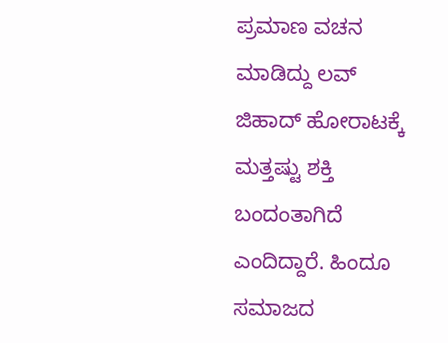ಪ್ರಮಾಣ ವಚನ ಮಾಡಿದ್ದು ಲವ್ ಜಿಹಾದ್ ಹೋರಾಟಕ್ಕೆ ಮತ್ತಷ್ಟು ಶಕ್ತಿ ಬಂದಂತಾಗಿದೆ ಎಂದಿದ್ದಾರೆ. ಹಿಂದೂ ಸಮಾಜದ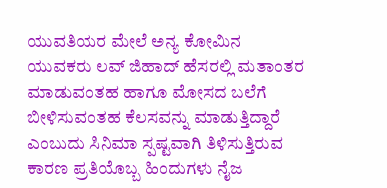ಯುವತಿಯರ ಮೇಲೆ ಅನ್ಯ ಕೋಮಿನ ಯುವಕರು ಲವ್ ಜಿಹಾದ್ ಹೆಸರಲ್ಲಿ ಮತಾಂತರ ಮಾಡುವಂತಹ ಹಾಗೂ ಮೋಸದ ಬಲೆಗೆ ಬೀಳಿಸುವಂತಹ ಕೆಲಸವನ್ನು ಮಾಡುತ್ತಿದ್ದಾರೆ ಎಂಬುದು ಸಿನಿಮಾ ಸ್ಪಷ್ಟವಾಗಿ ತಿಳಿಸುತ್ತಿರುವ ಕಾರಣ ಪ್ರತಿಯೊಬ್ಬ ಹಿಂದುಗಳು ನೈಜ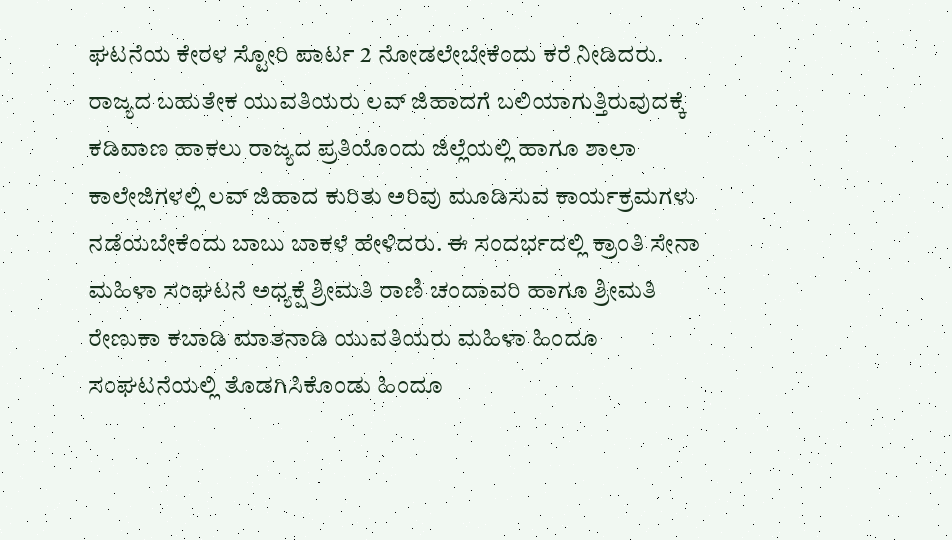ಘಟನೆಯ ಕೇರಳ ಸ್ಟೋರಿ ಪಾರ್ಟ 2 ನೋಡಲೇಬೇಕೆಂದು ಕರೆ ನೀಡಿದರು. ರಾಜ್ಯದ ಬಹುತೇಕ ಯುವತಿಯರು ಲವ್ ಜಿಹಾದಗೆ ಬಲಿಯಾಗುತ್ತಿರುವುದಕ್ಕೆ ಕಡಿವಾಣ ಹಾಕಲು ರಾಜ್ಯದ ಪ್ರತಿಯೊಂದು ಜಿಲ್ಲೆಯಲ್ಲಿ ಹಾಗೂ ಶಾಲಾ ಕಾಲೇಜಿಗಳಲ್ಲಿ ಲವ್ ಜಿಹಾದ ಕುರಿತು ಅರಿವು ಮೂಡಿಸುವ ಕಾರ್ಯಕ್ರಮಗಳು ನಡೆಯಬೇಕೆಂದು ಬಾಬು ಬಾಕಳೆ ಹೇಳಿದರು. ಈ ಸಂದರ್ಭದಲ್ಲಿ ಕ್ರಾಂತಿ ಸೇನಾ ಮಹಿಳಾ ಸಂಘಟನೆ ಅಧ್ಯಕ್ಷೆ ಶ್ರೀಮತಿ ರಾಣಿ ಚಂದಾವರಿ ಹಾಗೂ ಶ್ರೀಮತಿ ರೇಣುಕಾ ಕಬಾಡಿ ಮಾತನಾಡಿ ಯುವತಿಯರು ಮಹಿಳಾ ಹಿಂದೂ ಸಂಘಟನೆಯಲ್ಲಿ ತೊಡಗಿಸಿಕೊಂಡು ಹಿಂದೂ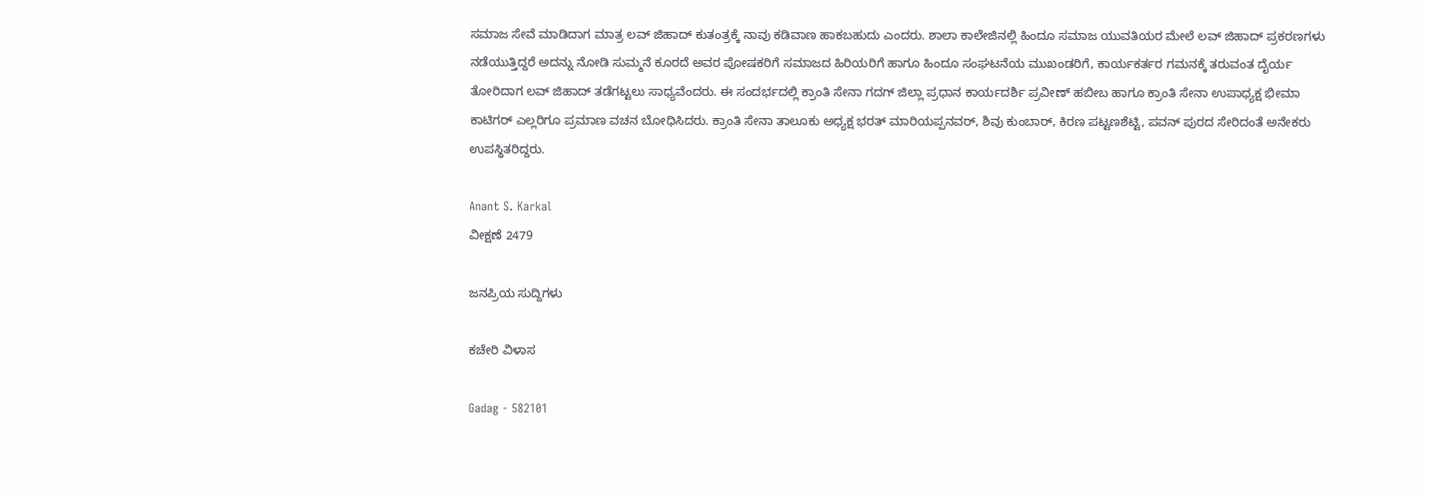ಸಮಾಜ ಸೇವೆ ಮಾಡಿದಾಗ ಮಾತ್ರ ಲವ್ ಜಿಹಾದ್ ಕುತಂತ್ರಕ್ಕೆ ನಾವು ಕಡಿವಾಣ ಹಾಕಬಹುದು ಎಂದರು. ಶಾಲಾ ಕಾಲೇಜಿನಲ್ಲಿ ಹಿಂದೂ ಸಮಾಜ ಯುವತಿಯರ ಮೇಲೆ ಲವ್ ಜಿಹಾದ್ ಪ್ರಕರಣಗಳು ನಡೆಯುತ್ತಿದ್ದರೆ ಅದನ್ನು ನೋಡಿ ಸುಮ್ಮನೆ ಕೂರದೆ ಅವರ ಪೋಷಕರಿಗೆ ಸಮಾಜದ ಹಿರಿಯರಿಗೆ ಹಾಗೂ ಹಿಂದೂ ಸಂಘಟನೆಯ ಮುಖಂಡರಿಗೆ, ಕಾರ್ಯಕರ್ತರ ಗಮನಕ್ಕೆ ತರುವಂತ ದೈರ್ಯ ತೋರಿದಾಗ ಲವ್ ಜಿಹಾದ್ ತಡೆಗಟ್ಟಲು ಸಾಧ್ಯವೆಂದರು. ಈ ಸಂದರ್ಭದಲ್ಲಿ ಕ್ರಾಂತಿ ಸೇನಾ ಗದಗ್ ಜಿಲ್ಲಾ ಪ್ರಧಾನ ಕಾರ್ಯದರ್ಶಿ ಪ್ರವೀಣ್ ಹಬೀಬ ಹಾಗೂ ಕ್ರಾಂತಿ ಸೇನಾ ಉಪಾಧ್ಯಕ್ಷ ಭೀಮಾ ಕಾಟಿಗರ್ ಎಲ್ಲರಿಗೂ ಪ್ರಮಾಣ ವಚನ ಬೋಧಿಸಿದರು. ಕ್ರಾಂತಿ ಸೇನಾ ತಾಲೂಕು ಅಧ್ಯಕ್ಷ ಭರತ್ ಮಾರಿಯಪ್ಪನವರ್, ಶಿವು ಕುಂಬಾರ್, ಕಿರಣ ಪಟ್ಟಣಶೆಟ್ಟಿ, ಪವನ್ ಪುರದ ಸೇರಿದಂತೆ ಅನೇಕರು ಉಪಸ್ಥಿತರಿದ್ದರು.

Anant S. Karkal
ವೀಕ್ಷಣೆ 2479

ಜನಪ್ರಿಯ ಸುದ್ದಿಗಳು

ಕಚೇರಿ ವಿಳಾಸ

Gadag - 582101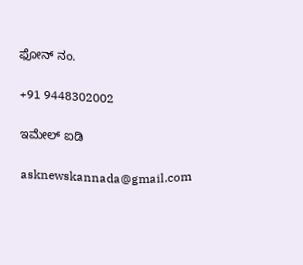ಫೋನ್ ನಂ.

+91 9448302002

ಇಮೇಲ್ ಐಡಿ

asknewskannada@gmail.com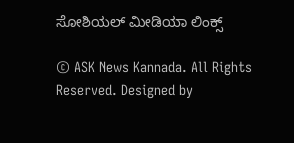ಸೋಶಿಯಲ್ ಮೀಡಿಯಾ ಲಿಂಕ್ಸ್

© ASK News Kannada. All Rights Reserved. Designed by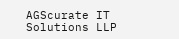AGScurate IT Solutions LLP